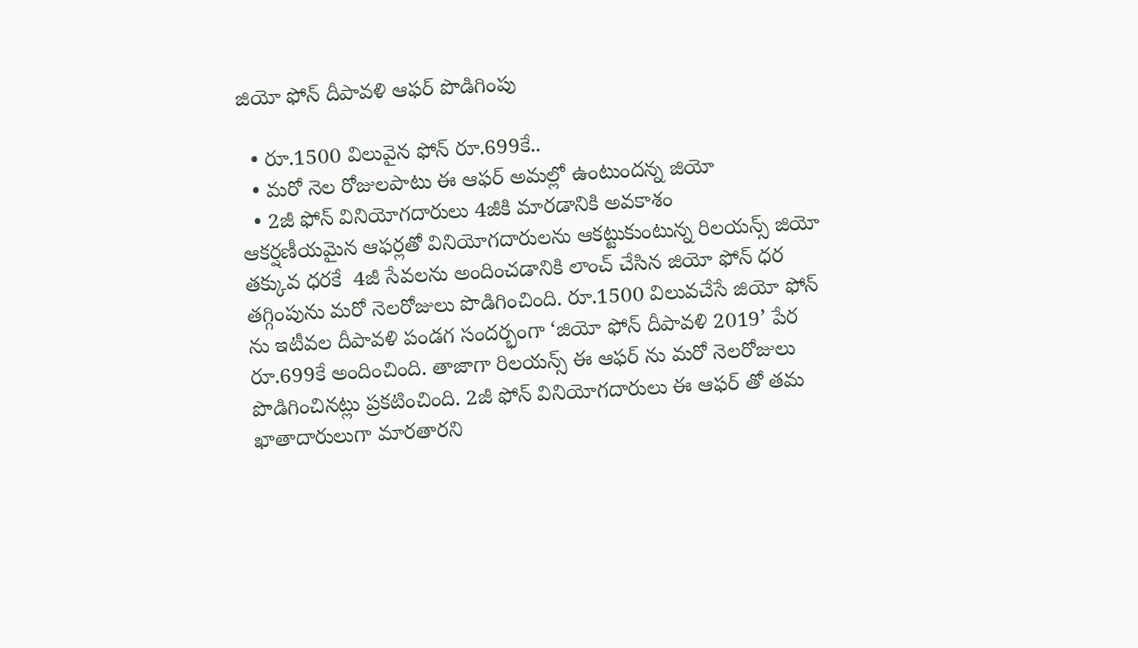జియో ఫోన్ దీపావళి ఆఫర్ పొడిగింపు

  • రూ.1500 విలువైన ఫోన్ రూ.699కే..
  • మరో నెల రోజులపాటు ఈ ఆఫర్ అమల్లో ఉంటుందన్న జియో
  • 2జీ ఫోన్ వినియోగదారులు 4జీకి మారడానికి అవకాశం
ఆకర్షణీయమైన ఆఫర్లతో వినియోగదారులను ఆకట్టుకుంటున్న రిలయన్స్ జియో తక్కువ ధరకే  4జీ సేవలను అందించడానికి లాంచ్ చేసిన జియో ఫోన్ ధర తగ్గింపును మరో నెలరోజులు పొడిగించింది. రూ.1500 విలువచేసే జియో ఫోన్ ను ఇటీవల దీపావళి పండగ సందర్భంగా ‘జియో ఫోన్ దీపావళి 2019’ పేర రూ.699కే అందించింది. తాజాగా రిలయన్స్ ఈ ఆఫర్ ను మరో నెలరోజులు పొడిగించినట్లు ప్రకటించింది. 2జీ ఫోన్ వినియోగదారులు ఈ ఆఫర్ తో తమ ఖాతాదారులుగా మారతారని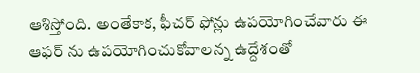ఆశిస్తోంది. అంతేకాక, ఫీచర్ ఫోన్లు ఉపయోగించేవారు ఈ ఆఫర్ ను ఉపయోగించుకోవాలన్న ఉద్దేశంతో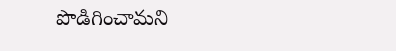పొడిగించామని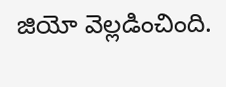జియో వెల్లడించింది.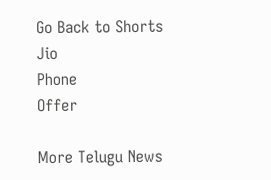Go Back to Shorts
Jio
Phone
Offer

More Telugu News